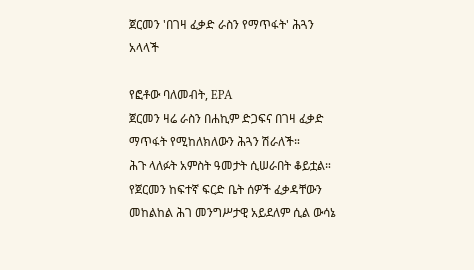ጀርመን 'በገዛ ፈቃድ ራስን የማጥፋት' ሕጓን አላላች

የፎቶው ባለመብት, EPA
ጀርመን ዛሬ ራስን በሐኪም ድጋፍና በገዛ ፈቃድ ማጥፋት የሚከለክለውን ሕጓን ሽራለች።
ሕጉ ላለፉት አምስት ዓመታት ሲሠራበት ቆይቷል።
የጀርመን ከፍተኛ ፍርድ ቤት ሰዎች ፈቃዳቸውን መከልከል ሕገ መንግሥታዊ አይደለም ሲል ውሳኔ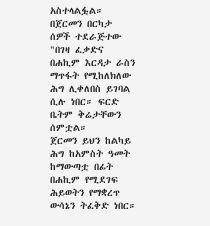አስተላልፏል።
በጀርመን በርካታ ሰዎች ተደራጅተው "በገዛ ፈቃድና በሐኪም እርዳታ ራስን ማጥፋት የሚከለክለው ሕግ ሊቀለበስ ይገባል ሲሉ ነበር። ፍርድ ቤትም ቅሬታቸውን ሰምቷል።
ጀርመን ይህን ከልካይ ሕግ ከአምስት ዓመት ከማውጣቷ በፊት በሐኪም የሚደገፍ ሕይወትን የማቋረጥ ውሳኔን ትፈቅድ ነበር።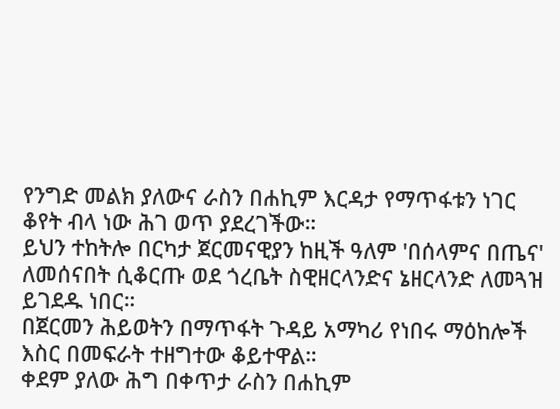የንግድ መልክ ያለውና ራስን በሐኪም እርዳታ የማጥፋቱን ነገር ቆየት ብላ ነው ሕገ ወጥ ያደረገችው።
ይህን ተከትሎ በርካታ ጀርመናዊያን ከዚች ዓለም 'በሰላምና በጤና' ለመሰናበት ሲቆርጡ ወደ ጎረቤት ስዊዘርላንድና ኔዘርላንድ ለመጓዝ ይገደዱ ነበር።
በጀርመን ሕይወትን በማጥፋት ጉዳይ አማካሪ የነበሩ ማዕከሎች እስር በመፍራት ተዘግተው ቆይተዋል።
ቀደም ያለው ሕግ በቀጥታ ራስን በሐኪም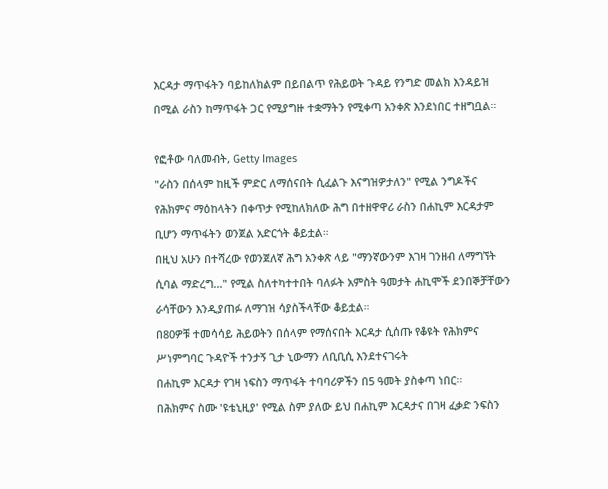እርዳታ ማጥፋትን ባይከለክልም በይበልጥ የሕይወት ጉዳይ የንግድ መልክ እንዳይዝ በሚል ራስን ከማጥፋት ጋር የሚያግዙ ተቋማትን የሚቀጣ አንቀጽ እንደነበር ተዘግቧል።

የፎቶው ባለመብት, Getty Images
"ራስን በሰላም ከዚች ምድር ለማሰናበት ሲፈልጉ እናግዝዎታለን" የሚል ንግዶችና የሕክምና ማዕከላትን በቀጥታ የሚከለክለው ሕግ በተዘዋዋሪ ራስን በሐኪም እርዳታም ቢሆን ማጥፋትን ወንጀል አድርጎት ቆይቷል።
በዚህ አሁን በተሻረው የወንጀለኛ ሕግ አንቀጽ ላይ "ማንኛውንም እገዛ ገንዘብ ለማግኘት ሲባል ማድረግ..." የሚል ስለተካተተበት ባለፉት አምስት ዓመታት ሐኪሞች ደንበኞቻቸውን ራሳቸውን እንዲያጠፉ ለማገዝ ሳያስችላቸው ቆይቷል።
በ80ዎቹ ተመሳሳይ ሕይወትን በሰላም የማሰናበት እርዳታ ሲሰጡ የቆዩት የሕክምና ሥነምግባር ጉዳዮች ተንታኝ ጊታ ኒውማን ለቢቢሲ እንደተናገሩት
በሐኪም እርዳታ የገዛ ነፍስን ማጥፋት ተባባሪዎችን በ5 ዓመት ያስቀጣ ነበር።
በሕክምና ስሙ 'ዩቴኒዚያ' የሚል ስም ያለው ይህ በሐኪም እርዳታና በገዛ ፈቃድ ንፍስን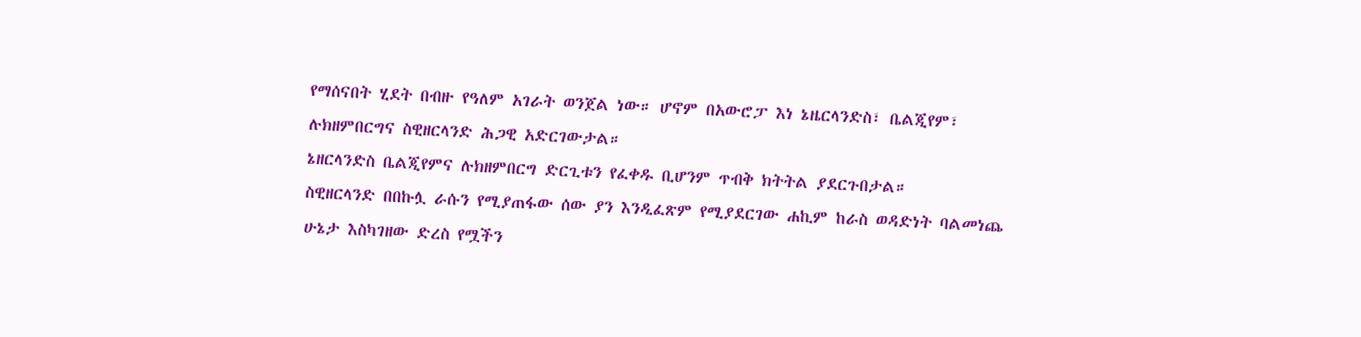የማሰናበት ሂደት በብዙ የዓለም አገራት ወንጀል ነው። ሆኖም በአውሮፓ እነ ኔዜርላንድስ፣ ቤልጂየም፣ ሉክዘምበርግና ስዊዘርላንድ ሕጋዊ አድርገውታል።
ኔዘርላንድስ ቤልጂየምና ሉክዘምበርግ ድርጊቱን የፈቀዱ ቢሆንም ጥብቅ ክትትል ያደርጉበታል።
ስዊዘርላንድ በበኩሏ ራሱን የሚያጠፋው ሰው ያን እንዲፈጽም የሚያደርገው ሐኪም ከራስ ወዳድነት ባልመነጨ ሁኔታ እስካገዘው ድረስ የሟችን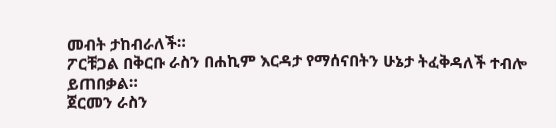መብት ታከብራለች።
ፖርቹጋል በቅርቡ ራስን በሐኪም እርዳታ የማሰናበትን ሁኔታ ትፈቅዳለች ተብሎ ይጠበቃል።
ጀርመን ራስን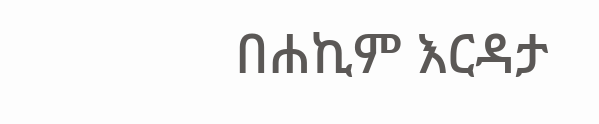በሐኪም እርዳታ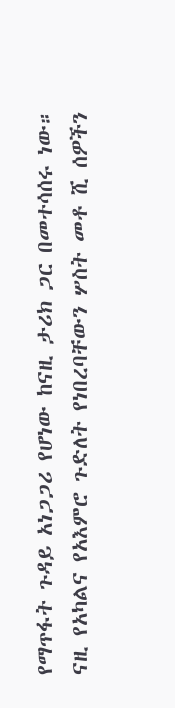የማጥፋት ጉዳይ አነጋጋሪ የሆነው ከናዚ ታሪክ ጋር በመተሳሰሩ ነው። ናዚ የአካልና የአእምሮ ጉድለት የነበረባቸውን ሦስት መቶ ሺ ሰዎችን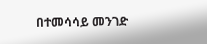በተመሳሳይ መንገድ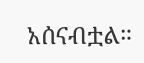አሰናብቷል።